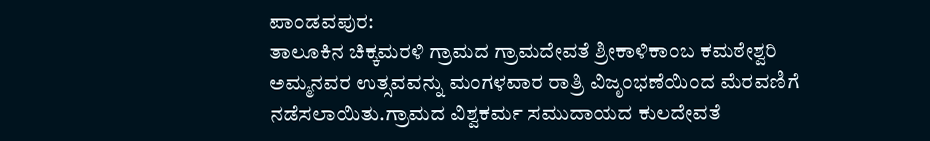ಪಾಂಡವಪುರ:
ತಾಲೂಕಿನ ಚಿಕ್ಕಮರಳಿ ಗ್ರಾಮದ ಗ್ರಾಮದೇವತೆ ಶ್ರೀಕಾಳಿಕಾಂಬ ಕಮಠೇಶ್ವರಿ ಅಮ್ಮನವರ ಉತ್ಸವವನ್ನು ಮಂಗಳವಾರ ರಾತ್ರಿ ವಿಜೃಂಭಣೆಯಿಂದ ಮೆರವಣಿಗೆ ನಡೆಸಲಾಯಿತು.ಗ್ರಾಮದ ವಿಶ್ವಕರ್ಮ ಸಮುದಾಯದ ಕುಲದೇವತೆ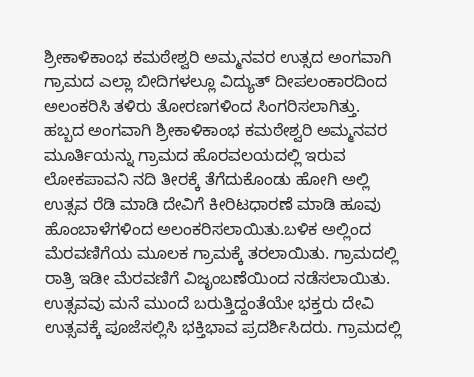ಶ್ರೀಕಾಳಿಕಾಂಭ ಕಮಠೇಶ್ವರಿ ಅಮ್ಮನವರ ಉತ್ಸದ ಅಂಗವಾಗಿ ಗ್ರಾಮದ ಎಲ್ಲಾ ಬೀದಿಗಳಲ್ಲೂ ವಿದ್ಯುತ್ ದೀಪಲಂಕಾರದಿಂದ ಅಲಂಕರಿಸಿ ತಳಿರು ತೋರಣಗಳಿಂದ ಸಿಂಗರಿಸಲಾಗಿತ್ತು.
ಹಬ್ಬದ ಅಂಗವಾಗಿ ಶ್ರೀಕಾಳಿಕಾಂಭ ಕಮಠೇಶ್ವರಿ ಅಮ್ಮನವರ ಮೂರ್ತಿಯನ್ನು ಗ್ರಾಮದ ಹೊರವಲಯದಲ್ಲಿ ಇರುವ ಲೋಕಪಾವನಿ ನದಿ ತೀರಕ್ಕೆ ತೆಗೆದುಕೊಂಡು ಹೋಗಿ ಅಲ್ಲಿ ಉತ್ಸವ ರೆಡಿ ಮಾಡಿ ದೇವಿಗೆ ಕೀರಿಟಧಾರಣೆ ಮಾಡಿ ಹೂವು ಹೊಂಬಾಳೆಗಳಿಂದ ಅಲಂಕರಿಸಲಾಯಿತು.ಬಳಿಕ ಅಲ್ಲಿಂದ ಮೆರವಣಿಗೆಯ ಮೂಲಕ ಗ್ರಾಮಕ್ಕೆ ತರಲಾಯಿತು. ಗ್ರಾಮದಲ್ಲಿ ರಾತ್ರಿ ಇಡೀ ಮೆರವಣಿಗೆ ವಿಜೃಂಬಣೆಯಿಂದ ನಡೆಸಲಾಯಿತು. ಉತ್ಸವವು ಮನೆ ಮುಂದೆ ಬರುತ್ತಿದ್ದಂತೆಯೇ ಭಕ್ತರು ದೇವಿ ಉತ್ಸವಕ್ಕೆ ಪೂಜೆಸಲ್ಲಿಸಿ ಭಕ್ತಿಭಾವ ಪ್ರದರ್ಶಿಸಿದರು. ಗ್ರಾಮದಲ್ಲಿ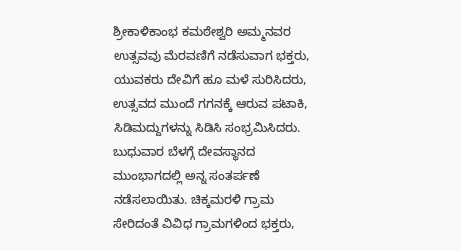ಶ್ರೀಕಾಳಿಕಾಂಭ ಕಮಠೇಶ್ವರಿ ಅಮ್ಮನವರ ಉತ್ಸವವು ಮೆರವಣಿಗೆ ನಡೆಸುವಾಗ ಭಕ್ತರು, ಯುವಕರು ದೇವಿಗೆ ಹೂ ಮಳೆ ಸುರಿಸಿದರು, ಉತ್ಸವದ ಮುಂದೆ ಗಗನಕ್ಕೆ ಆರುವ ಪಟಾಕಿ, ಸಿಡಿಮದ್ದುಗಳನ್ನು ಸಿಡಿಸಿ ಸಂಭ್ರಮಿಸಿದರು.
ಬುಧುವಾರ ಬೆಳಗ್ಗೆ ದೇವಸ್ಥಾನದ ಮುಂಭಾಗದಲ್ಲಿ ಅನ್ನ ಸಂತರ್ಪಣೆ ನಡೆಸಲಾಯಿತು. ಚಿಕ್ಕಮರಳಿ ಗ್ರಾಮ ಸೇರಿದಂತೆ ವಿವಿಧ ಗ್ರಾಮಗಳಿಂದ ಭಕ್ತರು,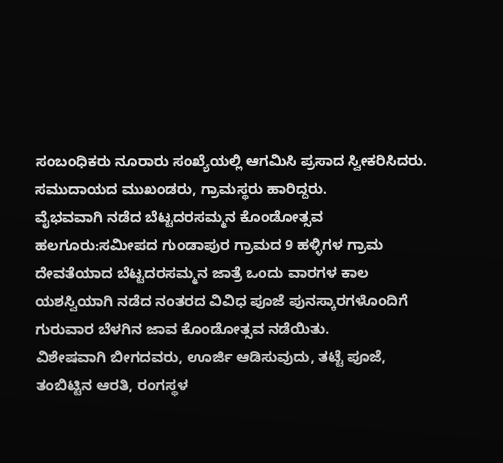ಸಂಬಂಧಿಕರು ನೂರಾರು ಸಂಖ್ಯೆಯಲ್ಲಿ ಆಗಮಿಸಿ ಪ್ರಸಾದ ಸ್ವೀಕರಿಸಿದರು. ಸಮುದಾಯದ ಮುಖಂಡರು, ಗ್ರಾಮಸ್ಥರು ಹಾರಿದ್ದರು.
ವೈಭವವಾಗಿ ನಡೆದ ಬೆಟ್ಟದರಸಮ್ಮನ ಕೊಂಡೋತ್ಸವ
ಹಲಗೂರು:ಸಮೀಪದ ಗುಂಡಾಪುರ ಗ್ರಾಮದ 9 ಹಳ್ಳಿಗಳ ಗ್ರಾಮ ದೇವತೆಯಾದ ಬೆಟ್ಟದರಸಮ್ಮನ ಜಾತ್ರೆ ಒಂದು ವಾರಗಳ ಕಾಲ ಯಶಸ್ವಿಯಾಗಿ ನಡೆದ ನಂತರದ ವಿವಿಧ ಪೂಜೆ ಪುನಸ್ಕಾರಗಳೊಂದಿಗೆ ಗುರುವಾರ ಬೆಳಗಿನ ಜಾವ ಕೊಂಡೋತ್ಸವ ನಡೆಯಿತು.
ವಿಶೇಷವಾಗಿ ಬೀಗದವರು, ಊರ್ಜಿ ಆಡಿಸುವುದು, ತಟ್ಟೆ ಪೂಜೆ, ತಂಬಿಟ್ಟಿನ ಆರತಿ, ರಂಗಸ್ಥಳ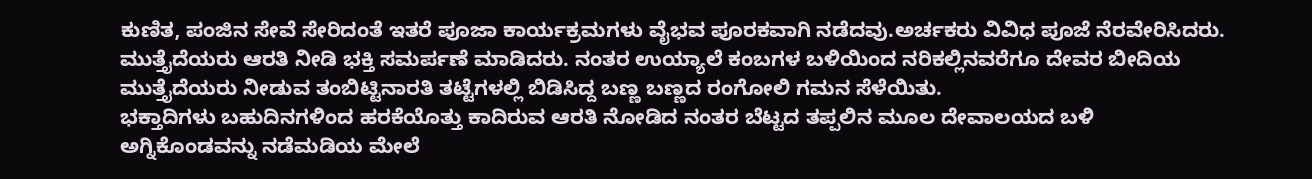ಕುಣಿತ, ಪಂಜಿನ ಸೇವೆ ಸೇರಿದಂತೆ ಇತರೆ ಪೂಜಾ ಕಾರ್ಯಕ್ರಮಗಳು ವೈಭವ ಪೂರಕವಾಗಿ ನಡೆದವು.ಅರ್ಚಕರು ವಿವಿಧ ಪೂಜೆ ನೆರವೇರಿಸಿದರು. ಮುತ್ತೈದೆಯರು ಆರತಿ ನೀಡಿ ಭಕ್ತಿ ಸಮರ್ಪಣೆ ಮಾಡಿದರು. ನಂತರ ಉಯ್ಯಾಲೆ ಕಂಬಗಳ ಬಳಿಯಿಂದ ನರಿಕಲ್ಲಿನವರೆಗೂ ದೇವರ ಬೀದಿಯ ಮುತ್ತೈದೆಯರು ನೀಡುವ ತಂಬಿಟ್ಟಿನಾರತಿ ತಟ್ಟೆಗಳಲ್ಲಿ ಬಿಡಿಸಿದ್ದ ಬಣ್ಣ ಬಣ್ಣದ ರಂಗೋಲಿ ಗಮನ ಸೆಳೆಯಿತು.
ಭಕ್ತಾದಿಗಳು ಬಹುದಿನಗಳಿಂದ ಹರಕೆಯೊತ್ತು ಕಾದಿರುವ ಆರತಿ ನೋಡಿದ ನಂತರ ಬೆಟ್ಟದ ತಪ್ಪಲಿನ ಮೂಲ ದೇವಾಲಯದ ಬಳಿ ಅಗ್ನಿಕೊಂಡವನ್ನು ನಡೆಮಡಿಯ ಮೇಲೆ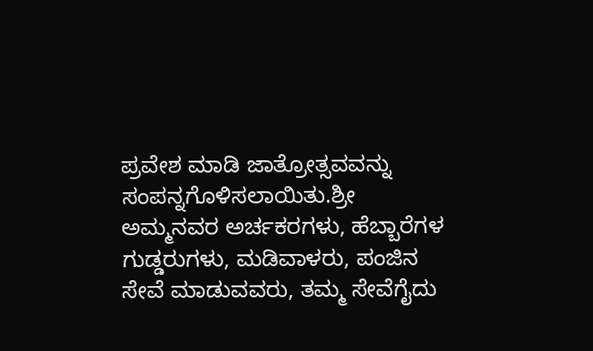ಪ್ರವೇಶ ಮಾಡಿ ಜಾತ್ರೋತ್ಸವವನ್ನು ಸಂಪನ್ನಗೊಳಿಸಲಾಯಿತು.ಶ್ರೀ ಅಮ್ಮನವರ ಅರ್ಚಕರಗಳು, ಹೆಬ್ಬಾರೆಗಳ ಗುಡ್ಡರುಗಳು, ಮಡಿವಾಳರು, ಪಂಜಿನ ಸೇವೆ ಮಾಡುವವರು, ತಮ್ಮ ಸೇವೆಗೈದು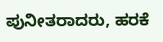ಪುನೀತರಾದರು, ಹರಕೆ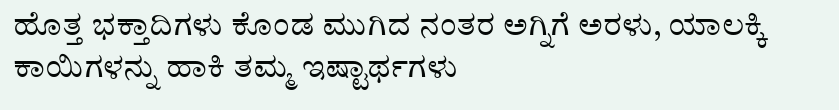ಹೊತ್ತ ಭಕ್ತಾದಿಗಳು ಕೊಂಡ ಮುಗಿದ ನಂತರ ಅಗ್ನಿಗೆ ಅರಳು, ಯಾಲಕ್ಕಿ ಕಾಯಿಗಳನ್ನು ಹಾಕಿ ತಮ್ಮ ಇಷ್ಟಾರ್ಥಗಳು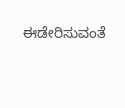ಈಡೇರಿಸುವಂತೆ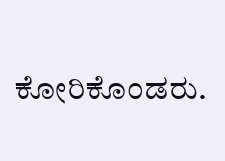ಕೋರಿಕೊಂಡರು.